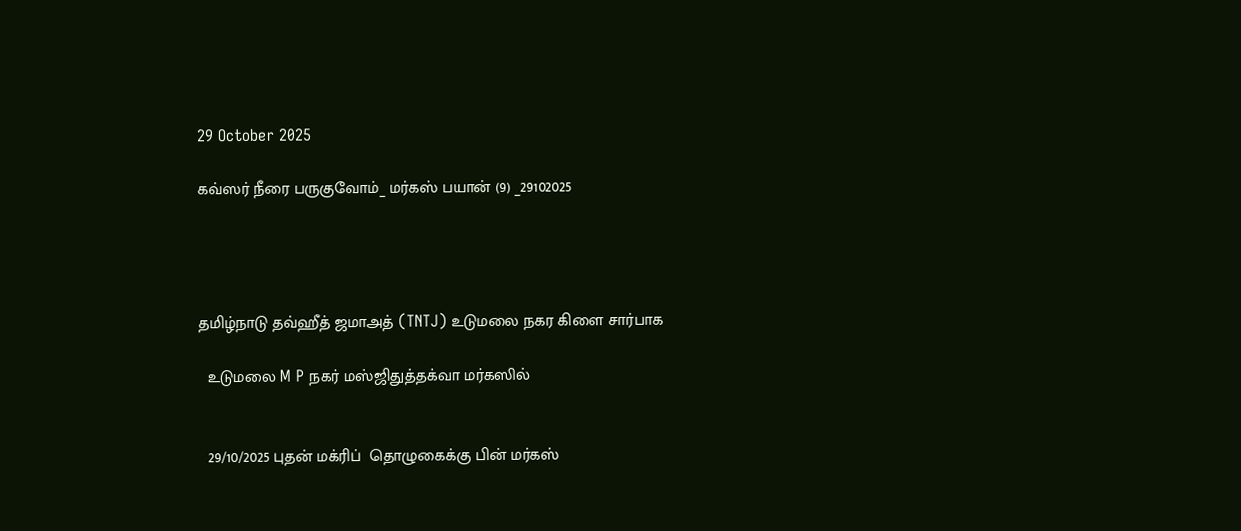29 October 2025

கவ்ஸர் நீரை பருகுவோம்_ மர்கஸ் பயான் (9) _29102025




தமிழ்நாடு தவ்ஹீத் ஜமாஅத் (TNTJ) உடுமலை நகர கிளை சார்பாக

  உடுமலை M P நகர் மஸ்ஜிதுத்தக்வா மர்கஸில்


  29/10/2025 புதன் மக்ரிப்  தொழுகைக்கு பின் மர்கஸ்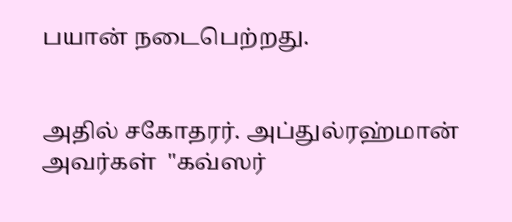பயான் நடைபெற்றது.


அதில் சகோதரர். அப்துல்ரஹ்மான் அவர்கள்  "கவ்ஸர்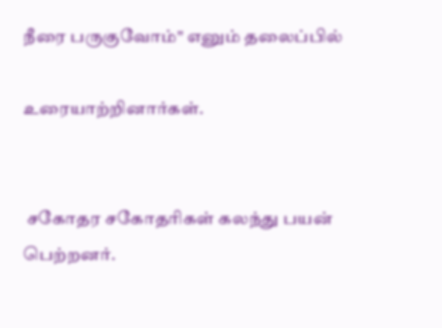நீரை பருகுவோம்" எனும் தலைப்பில்

உரையாற்றினார்கள்.


 சகோதர சகோதரிகள் கலந்து பயன் பெற்றனர்.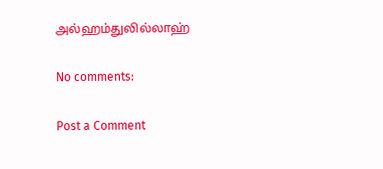அல்ஹம்துலில்லாஹ்

No comments:

Post a Comment